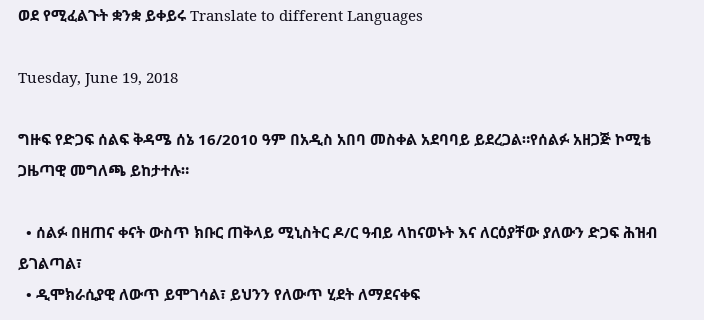ወደ የሚፈልጉት ቋንቋ ይቀይሩ Translate to different Languages

Tuesday, June 19, 2018

ግዙፍ የድጋፍ ሰልፍ ቅዳሜ ሰኔ 16/2010 ዓም በአዲስ አበባ መስቀል አደባባይ ይደረጋል።የሰልፉ አዘጋጅ ኮሚቴ ጋዜጣዊ መግለጫ ይከታተሉ።

  • ሰልፉ በዘጠና ቀናት ውስጥ ክቡር ጠቅላይ ሚኒስትር ዶ/ር ዓብይ ላከናወኑት እና ለርዕያቸው ያለውን ድጋፍ ሕዝብ ይገልጣል፣
  • ዲሞክራሲያዊ ለውጥ ይሞገሳል፣ ይህንን የለውጥ ሂደት ለማደናቀፍ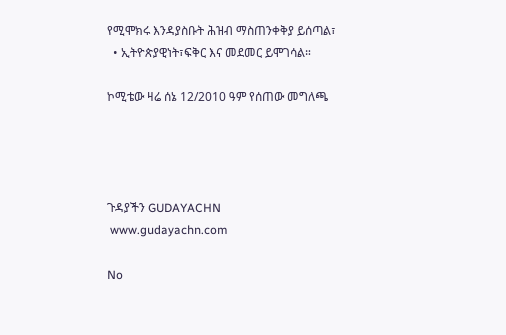የሚሞክሩ እንዳያስቡት ሕዝብ ማስጠንቀቅያ ይሰጣል፣
  • ኢትዮጵያዊነት፣ፍቅር እና መደመር ይሞገሳል።

ኮሚቴው ዛሬ ሰኔ 12/2010 ዓም የሰጠው መግለጫ




ጉዳያችን GUDAYACHN
 www.gudayachn.com

No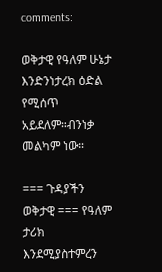comments:

ወቅታዊ የዓለም ሁኔታ እንድንነታረክ ዕድል የሚሰጥ አይደለም።ብንነቃ መልካም ነው።

=== ጉዳያችን ወቅታዊ === የዓለም ታሪክ እንደሚያስተምረን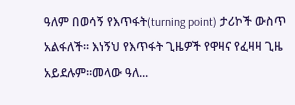ዓለም በወሳኝ የእጥፋት(turning point) ታሪኮች ውስጥ አልፋለች። እነኝህ የእጥፋት ጊዜዎች የዋዛና የፈዛዛ ጊዜ አይደሉም።መላው ዓለ...